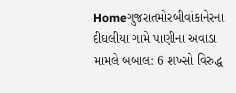Homeગુજરાતમોરબીવાંકાનેરના દીઘલીયા ગામે પાણીના અવાડા મામલે બબાલ: 6 શખ્સો વિરુદ્ધ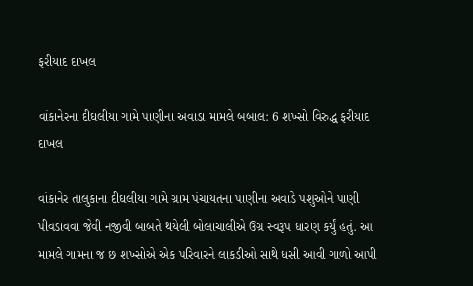ફરીયાદ દાખલ

વાંકાનેરના દીઘલીયા ગામે પાણીના અવાડા મામલે બબાલ: 6 શખ્સો વિરુદ્ધ ફરીયાદ દાખલ

વાંકાનેર તાલુકાના દીઘલીયા ગામે ગ્રામ પંચાયતના પાણીના અવાડે પશુઓને પાણી પીવડાવવા જેવી નજીવી બાબતે થયેલી બોલાચાલીએ ઉગ્ર સ્વરૂપ ધારણ કર્યું હતું. આ મામલે ગામના જ છ શખ્સોએ એક પરિવારને લાકડીઓ સાથે ધસી આવી ગાળો આપી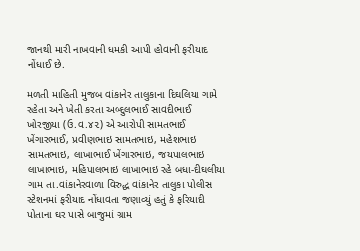જાનથી મારી નાખવાની ધમકી આપી હોવાની ફરીયાદ નોંધાઈ છે.

મળતી માહિતી મુજબ વાંકાનેર તાલુકાના દિઘલિયા ગામે રહેતા અને ખેતી કરતા અબ્દુલભાઈ સાવદીભાઈ ખોરજીયા (ઉ.વ.૪૨) એ આરોપી સામતભાઈ ખેંગારભાઈ, પ્રવીણભાઇ સામતભાઇ, મહેશભાઇ સામતભાઇ, લાખાભાઈ ખેંગારભાઇ, જયપાલભાઇ લાખાભાઇ, મહિપાલભાઇ લાખાભાઇ રહે બધા-દીઘલીયા ગામ તા.વાંકાનેરવાળા વિરુદ્ધ વાંકાનેર તાલુકા પોલીસ સ્ટેશનમાં ફરીયાદ નોંધાવતા જણાવ્યું હતું કે ફરિયાદી પોતાના ઘર પાસે બાજુમાં ગ્રામ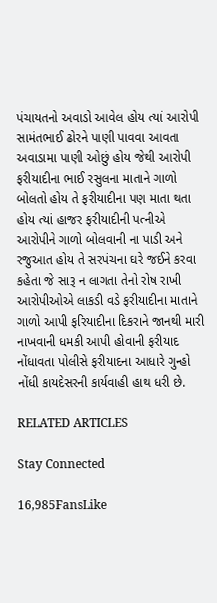પંચાયતનો અવાડો આવેલ હોય ત્યાં આરોપી સામંતભાઈ ઢોરને પાણી પાવવા આવતા અવાડામા પાણી ઓછું હોય જેથી આરોપી ફરીયાદીના ભાઈ રસુલના માતાને ગાળો બોલતો હોય તે ફરીયાદીના પણ માતા થતા હોય ત્યાં હાજર ફરીયાદીની પત્નીએ આરોપીને ગાળો બોલવાની ના પાડી અને રજુઆત હોય તે સરપંચના ઘરે જઈને કરવા કહેતા જે સારૂ ન લાગતા તેનો રોષ રાખી આરોપીઓએ લાકડી વડે ફરીયાદીના માતાને ગાળો આપી ફરિયાદીના દિકરાને જાનથી મારી નાખવાની ધમકી આપી હોવાની ફરીયાદ નોંધાવતા પોલીસે ફરીયાદના આધારે ગુન્હો નોંધી કાયદેસરની કાર્યવાહી હાથ ધરી છે.

RELATED ARTICLES

Stay Connected

16,985FansLike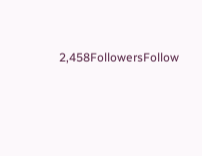2,458FollowersFollow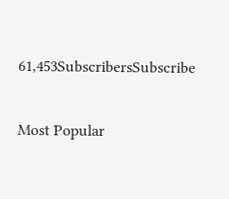61,453SubscribersSubscribe

Most Popular